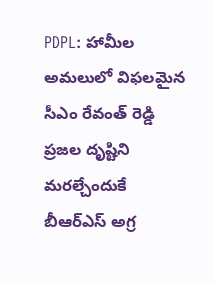PDPL: హామీల అమలులో విఫలమైన సీఎం రేవంత్ రెడ్డి ప్రజల దృష్టిని మరల్చేందుకే బీఆర్ఎస్ అగ్ర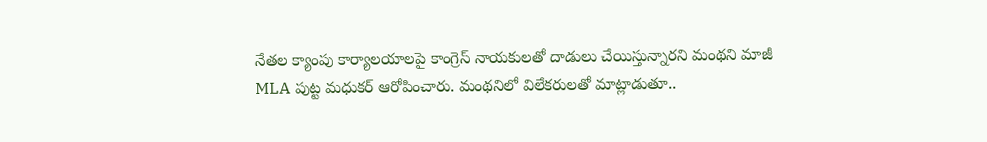నేతల క్యాంపు కార్యాలయాలపై కాంగ్రెస్ నాయకులతో దాడులు చేయిస్తున్నారని మంథని మాజీ MLA పుట్ట మధుకర్ ఆరోపించారు. మంథనిలో విలేకరులతో మాట్లాడుతూ..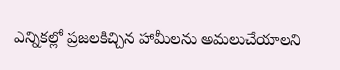ఎన్నికల్లో ప్రజలకిచ్చిన హామీలను అమలుచేయాలని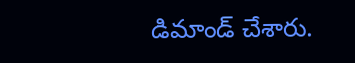డిమాండ్ చేశారు.